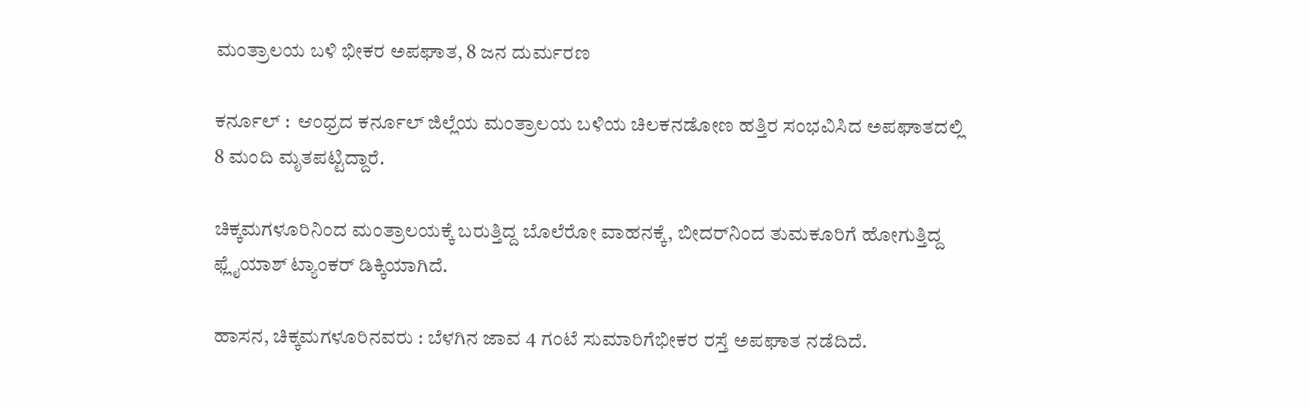ಮಂತ್ರಾಲಯ ಬಳಿ ಭೀಕರ ಅಪಘಾತ, 8 ಜನ ದುರ್ಮರಣ

ಕರ್ನೂಲ್‌ :  ಆಂಧ್ರದ ಕರ್ನೂಲ್ ಜಿಲ್ಲೆಯ ಮಂತ್ರಾಲಯ ಬಳಿಯ ಚಿಲಕನಡೋಣ ಹತ್ತಿರ ಸಂಭವಿಸಿದ ಅಪಘಾತದಲ್ಲಿ 8 ಮಂದಿ ಮೃತಪಟ್ಟಿದ್ದಾರೆ.

ಚಿಕ್ಕಮಗಳೂರಿನಿಂದ ಮಂತ್ರಾಲಯಕ್ಕೆ ಬರುತ್ತಿದ್ದ ಬೊಲೆರೋ ವಾಹನಕ್ಕೆ, ಬೀದರ್‌ನಿಂದ ತುಮಕೂರಿಗೆ ಹೋಗುತ್ತಿದ್ದ ಫ್ಲೈಯಾಶ್ ಟ್ಯಾಂಕರ್ ಡಿಕ್ಕಿಯಾಗಿದೆ.

ಹಾಸನ, ಚಿಕ್ಕಮಗಳೂರಿನವರು : ಬೆಳಗಿನ ಜಾವ 4 ಗಂಟೆ ಸುಮಾರಿಗೆಭೀಕರ ರಸ್ತೆ ಅಪಘಾತ ನಡೆದಿದೆ.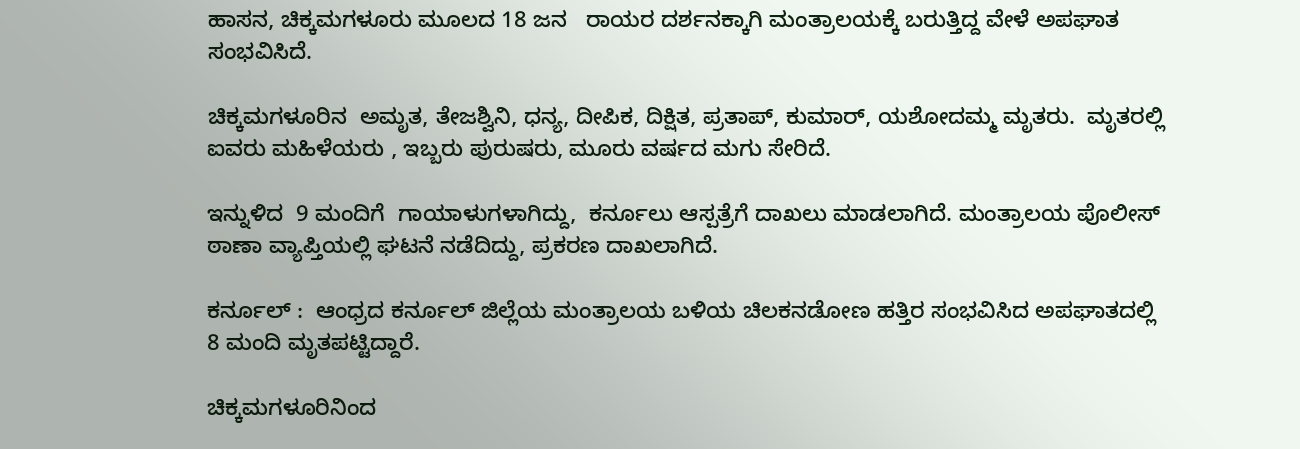ಹಾಸನ, ಚಿಕ್ಕಮಗಳೂರು ಮೂಲದ 18 ಜನ   ರಾಯರ ದರ್ಶನಕ್ಕಾಗಿ ಮಂತ್ರಾಲಯಕ್ಕೆ ಬರುತ್ತಿದ್ದ ವೇಳೆ ಅಪಘಾತ ಸಂಭವಿಸಿದೆ.

ಚಿಕ್ಕಮಗಳೂರಿನ  ಅಮೃತ, ತೇಜಶ್ವಿನಿ, ಧನ್ಯ, ದೀಪಿಕ, ದಿಕ್ಷಿತ, ಪ್ರತಾಪ್, ಕುಮಾರ್, ಯಶೋದಮ್ಮ ಮೃತರು.  ಮೃತರಲ್ಲಿ ಐವರು ಮಹಿಳೆಯರು , ಇಬ್ಬರು ಪುರುಷರು, ಮೂರು ವರ್ಷದ ಮಗು ಸೇರಿದೆ.

ಇನ್ನುಳಿದ  9 ಮಂದಿಗೆ  ಗಾಯಾಳುಗಳಾಗಿದ್ದು,  ಕರ್ನೂಲು ಆಸ್ಪತ್ರೆಗೆ ದಾಖಲು ಮಾಡಲಾಗಿದೆ. ಮಂತ್ರಾಲಯ ಪೊಲೀಸ್ ಠಾಣಾ ವ್ಯಾಪ್ತಿಯಲ್ಲಿ ಘಟನೆ ನಡೆದಿದ್ದು, ಪ್ರಕರಣ ದಾಖಲಾಗಿದೆ.

ಕರ್ನೂಲ್‌ :  ಆಂಧ್ರದ ಕರ್ನೂಲ್ ಜಿಲ್ಲೆಯ ಮಂತ್ರಾಲಯ ಬಳಿಯ ಚಿಲಕನಡೋಣ ಹತ್ತಿರ ಸಂಭವಿಸಿದ ಅಪಘಾತದಲ್ಲಿ 8 ಮಂದಿ ಮೃತಪಟ್ಟಿದ್ದಾರೆ.

ಚಿಕ್ಕಮಗಳೂರಿನಿಂದ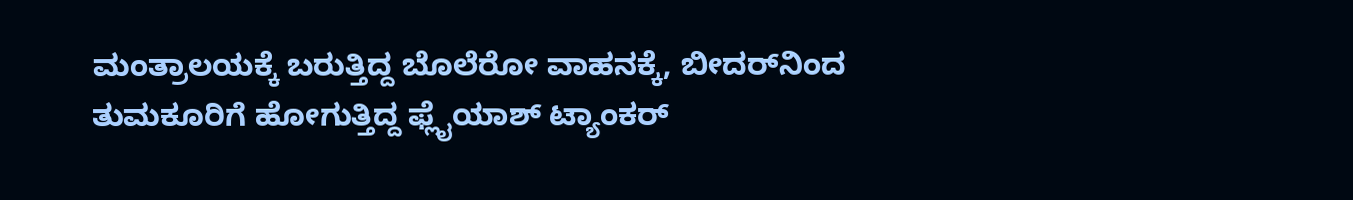ಮಂತ್ರಾಲಯಕ್ಕೆ ಬರುತ್ತಿದ್ದ ಬೊಲೆರೋ ವಾಹನಕ್ಕೆ, ಬೀದರ್‌ನಿಂದ ತುಮಕೂರಿಗೆ ಹೋಗುತ್ತಿದ್ದ ಫ್ಲೈಯಾಶ್ ಟ್ಯಾಂಕರ್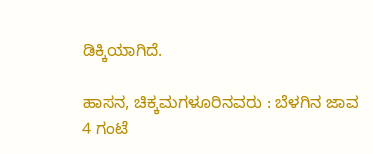ಡಿಕ್ಕಿಯಾಗಿದೆ.

ಹಾಸನ, ಚಿಕ್ಕಮಗಳೂರಿನವರು : ಬೆಳಗಿನ ಜಾವ 4 ಗಂಟೆ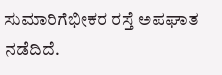ಸುಮಾರಿಗೆಭೀಕರ ರಸ್ತೆ ಅಪಘಾತ ನಡೆದಿದೆ.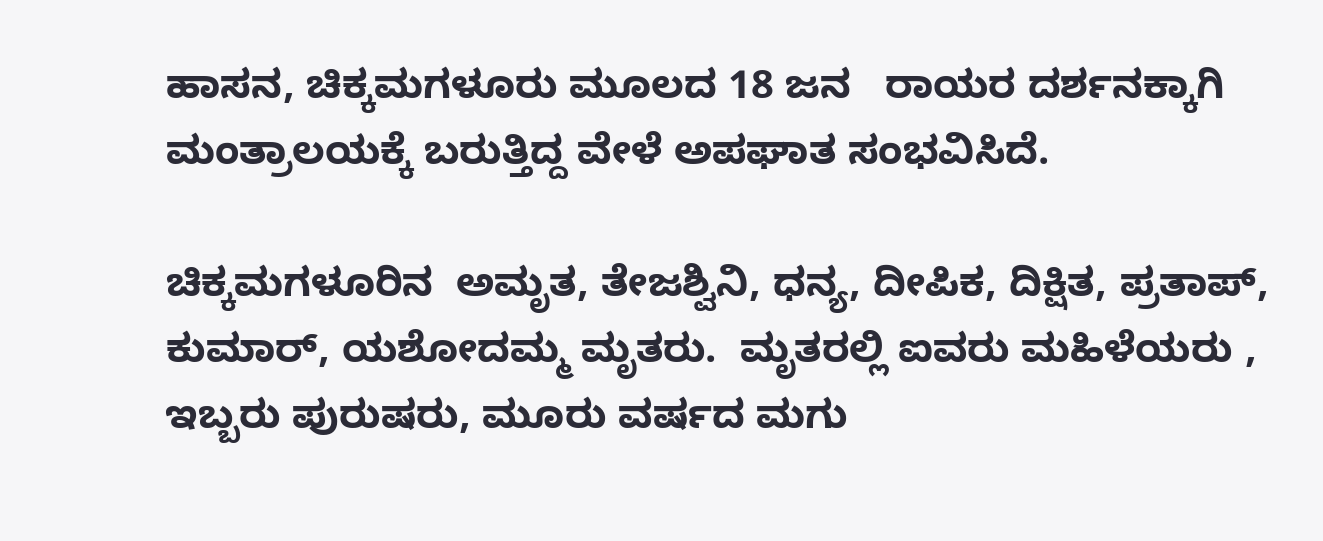ಹಾಸನ, ಚಿಕ್ಕಮಗಳೂರು ಮೂಲದ 18 ಜನ   ರಾಯರ ದರ್ಶನಕ್ಕಾಗಿ ಮಂತ್ರಾಲಯಕ್ಕೆ ಬರುತ್ತಿದ್ದ ವೇಳೆ ಅಪಘಾತ ಸಂಭವಿಸಿದೆ.

ಚಿಕ್ಕಮಗಳೂರಿನ  ಅಮೃತ, ತೇಜಶ್ವಿನಿ, ಧನ್ಯ, ದೀಪಿಕ, ದಿಕ್ಷಿತ, ಪ್ರತಾಪ್, ಕುಮಾರ್, ಯಶೋದಮ್ಮ ಮೃತರು.  ಮೃತರಲ್ಲಿ ಐವರು ಮಹಿಳೆಯರು , ಇಬ್ಬರು ಪುರುಷರು, ಮೂರು ವರ್ಷದ ಮಗು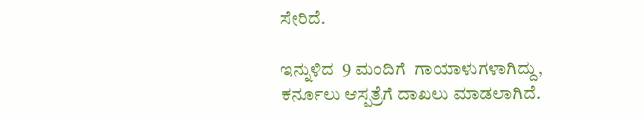ಸೇರಿದೆ.

ಇನ್ನುಳಿದ  9 ಮಂದಿಗೆ  ಗಾಯಾಳುಗಳಾಗಿದ್ದು,  ಕರ್ನೂಲು ಆಸ್ಪತ್ರೆಗೆ ದಾಖಲು ಮಾಡಲಾಗಿದೆ.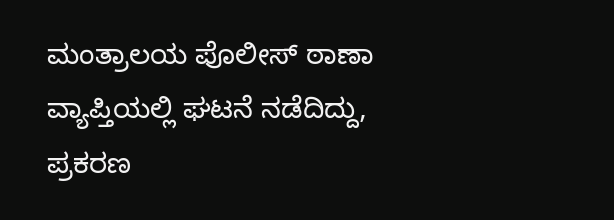ಮಂತ್ರಾಲಯ ಪೊಲೀಸ್ ಠಾಣಾ ವ್ಯಾಪ್ತಿಯಲ್ಲಿ ಘಟನೆ ನಡೆದಿದ್ದು, ಪ್ರಕರಣ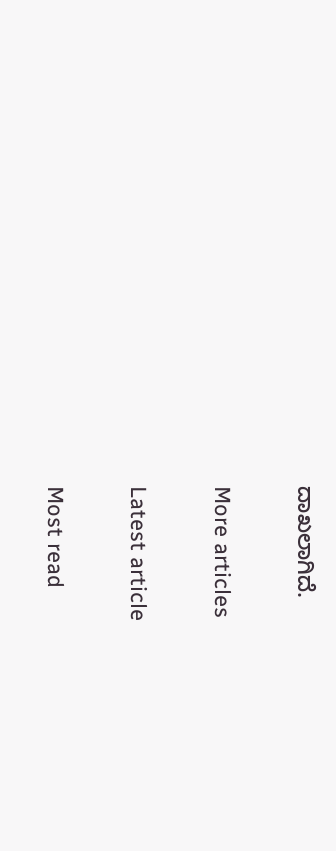ದಾಖಲಾಗಿದೆ.

More articles

Latest article

Most read